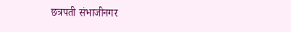छत्रपती संभाजीनगर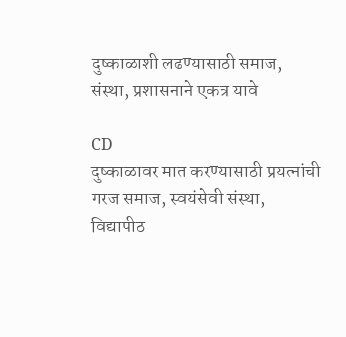दुष्काळाशी लढण्यासाठी समाज, संस्था, प्रशासनाने एकत्र यावे

CD
दुष्काळावर मात करण्यासाठी प्रयत्नांची गरज समाज, स्वयंसेवी संस्था, विद्यापीठ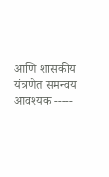आणि शासकीय यंत्रणेत समन्वय आवश्यक -----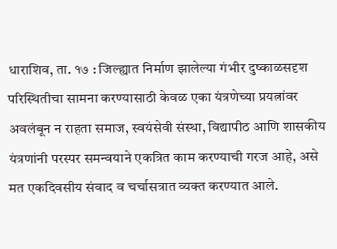धाराशिव, ता. १७ : जिल्ह्यात निर्माण झालेल्या गंभीर दुष्काळसदृश परिस्थितीचा सामना करण्यासाठी केवळ एका यंत्रणेच्या प्रयत्नांवर अवलंबून न राहता समाज, स्वयंसेवी संस्था, विद्यापीठ आणि शासकीय यंत्रणांनी परस्पर समन्वयाने एकत्रित काम करण्याची गरज आहे, असे मत एकदिवसीय संवाद व चर्चासत्रात व्यक्त करण्यात आले.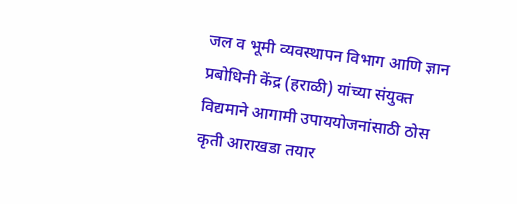जल व भूमी व्यवस्थापन विभाग आणि ज्ञान प्रबोधिनी केंद्र (हराळी) यांच्या संयुक्त विद्यमाने आगामी उपाययोजनांसाठी ठोस कृती आराखडा तयार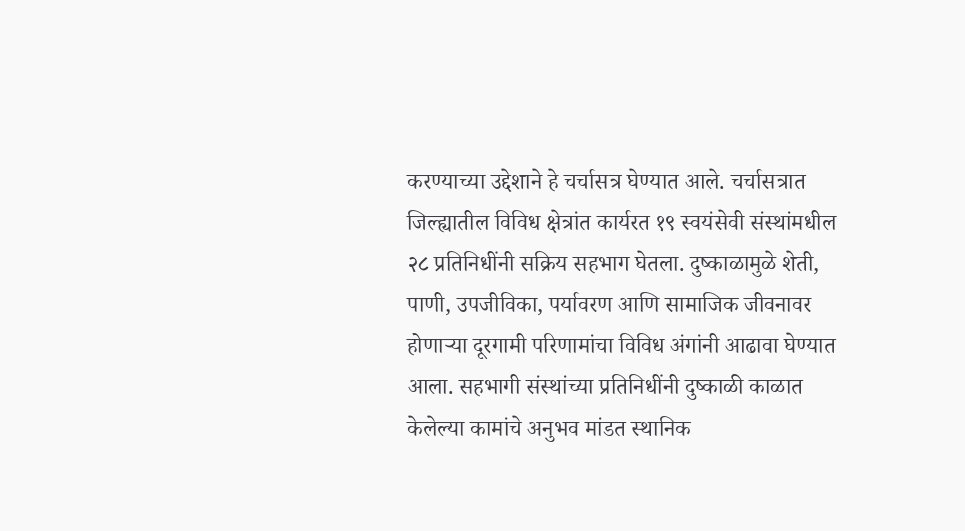करण्याच्या उद्देशाने हे चर्चासत्र घेण्यात आले. चर्चासत्रात जिल्ह्यातील विविध क्षेत्रांत कार्यरत १९ स्वयंसेवी संस्थांमधील २८ प्रतिनिधींनी सक्रिय सहभाग घेतला. दुष्काळामुळे शेती, पाणी, उपजीविका, पर्यावरण आणि सामाजिक जीवनावर होणाऱ्या दूरगामी परिणामांचा विविध अंगांनी आढावा घेण्यात आला. सहभागी संस्थांच्या प्रतिनिधींनी दुष्काळी काळात केलेल्या कामांचे अनुभव मांडत स्थानिक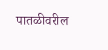पातळीवरील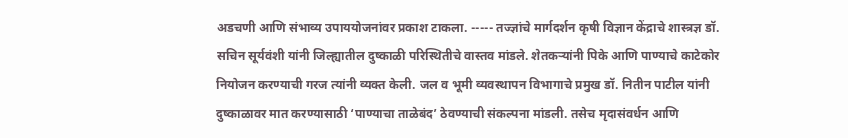अडचणी आणि संभाव्य उपाययोजनांवर प्रकाश टाकला. ----- तज्ज्ञांचे मार्गदर्शन कृषी विज्ञान केंद्राचे शास्त्रज्ञ डॉ. सचिन सूर्यवंशी यांनी जिल्ह्यातील दुष्काळी परिस्थितीचे वास्तव मांडले. शेतकऱ्यांनी पिके आणि पाण्याचे काटेकोर नियोजन करण्याची गरज त्यांनी व्यक्त केली. जल व भूमी व्यवस्थापन विभागाचे प्रमुख डॉ. नितीन पाटील यांनी दुष्काळावर मात करण्यासाठी ‘पाण्याचा ताळेबंद’ ठेवण्याची संकल्पना मांडली. तसेच मृदासंवर्धन आणि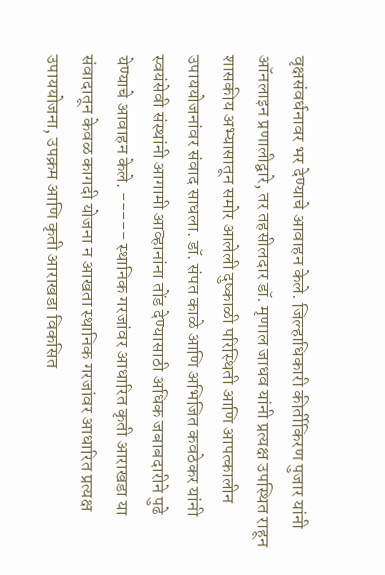वृक्षसंवर्धनावर भर देण्याचे आवाहन केले. जिल्हाधिकारी कीर्तीकिरण पुजार यांनी ऑनलाइन प्रणालीद्वारे, तर तहसीलदार डॉ. मृणाल जाधव यांनी प्रत्यक्ष उपस्थित राहून शासकीय अभ्यासातून समोर आलेली दुष्काळी परिस्थिती आणि आपत्कालीन उपाययोजनांवर संवाद साधला. डॉ. संपत काळे आणि अभिजित कवठेकर यांनी स्वयंसेवी संस्थांनी आगामी आव्हानांना तोंड देण्यासाठी अधिक जबाबदारीने पुढे येण्याचे आवाहन केले. ----- स्थानिक गरजांवर आधारित कृती आराखडा या संवादातून केवळ कागदी योजना न आखता स्थानिक गरजांवर आधारित प्रत्यक्ष उपाययोजना, उपक्रम आणि कृती आराखडा विकसित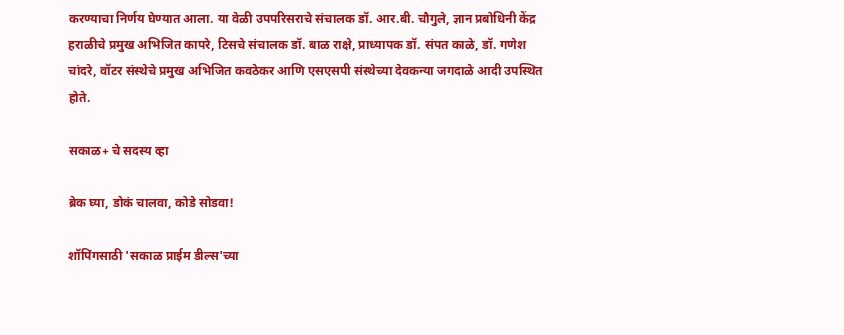करण्याचा निर्णय घेण्यात आला. या वेळी उपपरिसराचे संचालक डॉ. आर.बी. चौगुले, ज्ञान प्रबोधिनी केंद्र हराळीचे प्रमुख अभिजित कापरे, टिसचे संचालक डॉ. बाळ राक्षे, प्राध्यापक डॉ. संपत काळे, डॉ. गणेश चांदरे, वॉटर संस्थेचे प्रमुख अभिजित कवठेकर आणि एसएसपी संस्थेच्या देवकन्या जगदाळे आदी उपस्थित होते.

सकाळ+ चे सदस्य व्हा

ब्रेक घ्या, डोकं चालवा, कोडे सोडवा!

शॉपिंगसाठी 'सकाळ प्राईम डील्स'च्या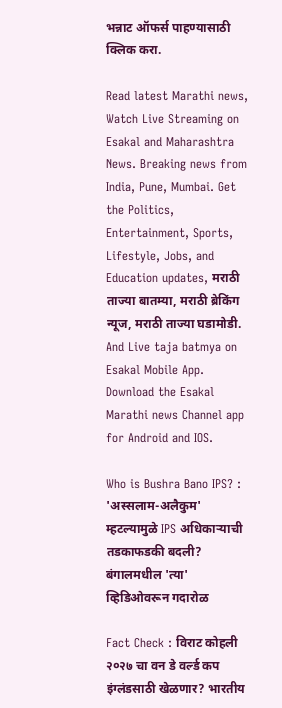भन्नाट ऑफर्स पाहण्यासाठी क्लिक करा.

Read latest Marathi news, Watch Live Streaming on Esakal and Maharashtra News. Breaking news from India, Pune, Mumbai. Get the Politics, Entertainment, Sports, Lifestyle, Jobs, and Education updates, मराठी ताज्या बातम्या, मराठी ब्रेकिंग न्यूज, मराठी ताज्या घडामोडी. And Live taja batmya on Esakal Mobile App. Download the Esakal Marathi news Channel app for Android and IOS.

Who is Bushra Bano IPS? : 'अस्सलाम-अलैकुम' म्हटल्यामुळे IPS अधिकाऱ्याची तडकाफडकी बदली? बंगालमधील 'त्या' व्हिडिओवरून गदारोळ

Fact Check : विराट कोहली २०२७ चा वन डे वर्ल्ड कप इंग्लंडसाठी खेळणार? भारतीय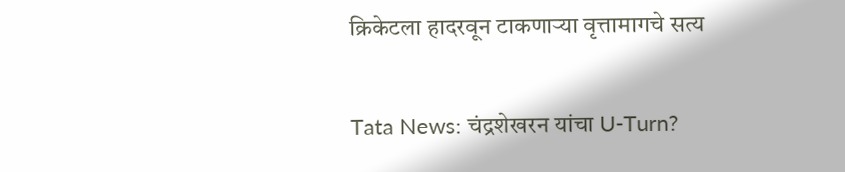क्रिकेटला हादरवून टाकणाऱ्या वृत्तामागचे सत्य

Tata News: चंद्रशेखरन यांचा U-Turn?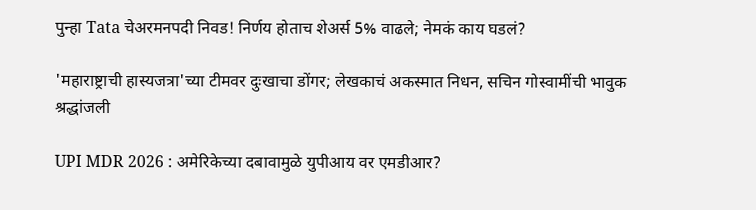पुन्हा Tata चेअरमनपदी निवड! निर्णय होताच शेअर्स 5% वाढले; नेमकं काय घडलं?

'महाराष्ट्राची हास्यजत्रा'च्या टीमवर दुःखाचा डोंगर; लेखकाचं अकस्मात निधन, सचिन गोस्वामींची भावुक श्रद्धांजली

UPI MDR 2026 : अमेरिकेच्या दबावामुळे युपीआय वर एमडीआर?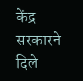केंद्र सरकारने दिले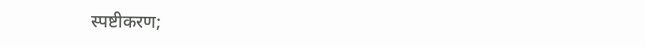स्पष्टीकरण;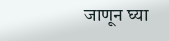जाणून घ्या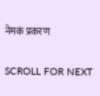नेमकं प्रकरण

SCROLL FOR NEXT